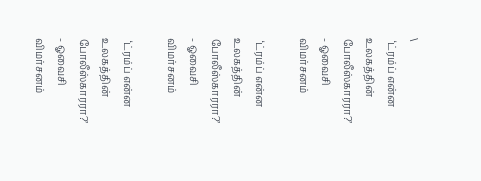\
 ‘ட்ரம்ப் என்ன உலகத்தின் போலீஸ்காரரா?’ - ஓவைசி விமர்சனம்

 ‘ட்ரம்ப் என்ன உலகத்தின் போலீஸ்காரரா?’ - ஓவைசி விமர்சனம்

 ‘ட்ரம்ப் என்ன உலகத்தின் போலீஸ்காரரா?’ - ஓவைசி விமர்சனம்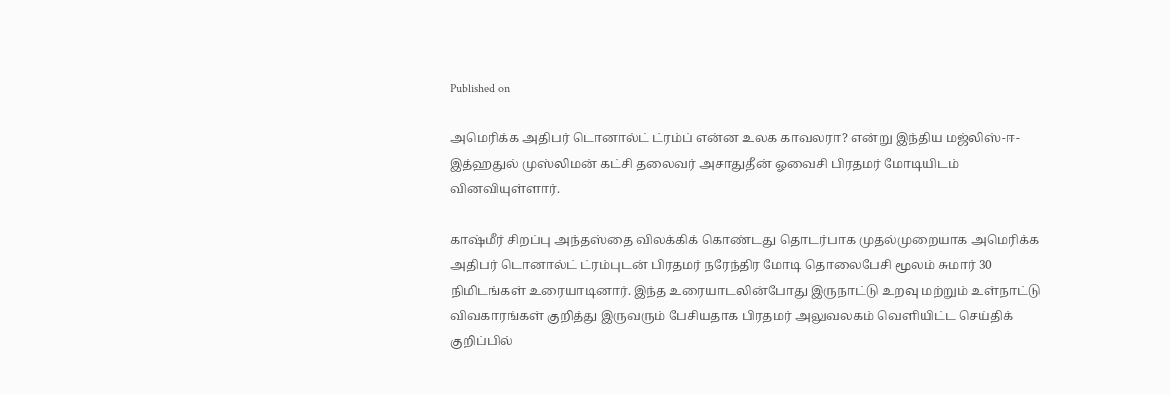Published on

அமெரிக்க அதிபர் டொனால்ட் ட்ரம்ப் என்ன உலக காவலரா? என்று இந்திய மஜ்லிஸ்-ஈ-இத்ஹதுல் முஸ்லிமன் கட்சி தலைவர் அசாதுதீன் ஓவைசி பிரதமர் மோடியிடம் வினவியுள்ளார்.

காஷ்மீர் சிறப்பு அந்தஸ்தை விலக்கிக் கொண்டது தொடர்பாக முதல்முறையாக அமெரிக்க அதிபர் டொனால்ட் ட்ரம்புடன் பிரதமர் நரேந்திர மோடி தொலைபேசி மூலம் சுமார் 30 நிமிடங்கள் உரையாடினார். இந்த உரையாடலின்போது இருநாட்டு உறவு மற்றும் உள்நாட்டு விவகாரங்கள் குறித்து இருவரும் பேசியதாக பிரதமர் அலுவலகம் வெளியிட்ட செய்திக் குறிப்பில்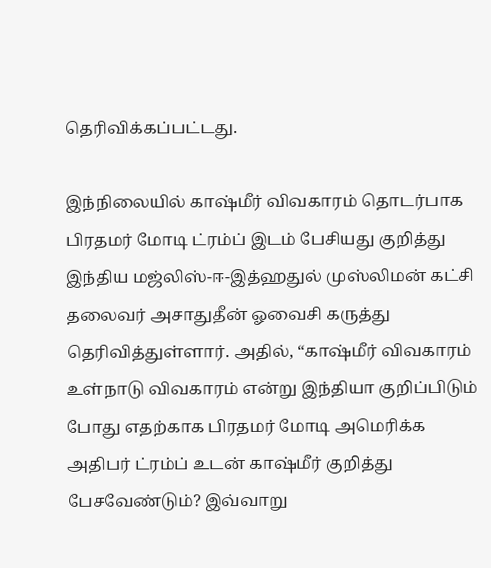தெரிவிக்கப்பட்டது.

இந்நிலையில் காஷ்மீர் விவகாரம் தொடர்பாக பிரதமர் மோடி ட்ரம்ப் இடம் பேசியது குறித்து இந்திய மஜ்லிஸ்-ஈ-இத்ஹதுல் முஸ்லிமன் கட்சி தலைவர் அசாதுதீன் ஓவைசி கருத்து தெரிவித்துள்ளார். அதில், “காஷ்மீர் விவகாரம் உள்நாடு விவகாரம் என்று இந்தியா குறிப்பிடும் போது எதற்காக பிரதமர் மோடி அமெரிக்க அதிபர் ட்ரம்ப் உடன் காஷ்மீர் குறித்து பேசவேண்டும்? இவ்வாறு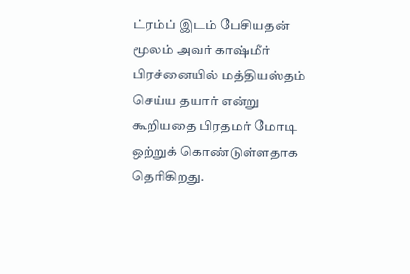ட்ரம்ப் இடம் பேசியதன் மூலம் அவர் காஷ்மீர் பிரச்னையில் மத்தியஸ்தம் செய்ய தயார் என்று கூறியதை பிரதமர் மோடி ஒற்றுக் கொண்டுள்ளதாக தெரிகிறது.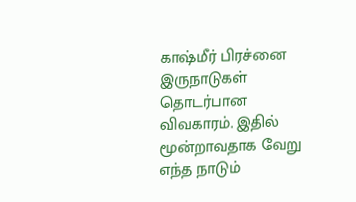காஷ்மீர் பிரச்னை இருநாடுகள் தொடர்பான விவகாரம். இதில் மூன்றாவதாக வேறு எந்த நாடும்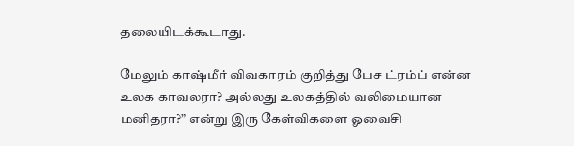தலையிடக்கூடாது.

மேலும் காஷ்மீர் விவகாரம் குறித்து பேச ட்ரம்ப் என்ன உலக காவலரா? அல்லது உலகத்தில் வலிமையான மனிதரா?” என்று இரு கேள்விகளை ஓவைசி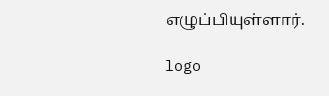எழுப்பியுள்ளார்.

logo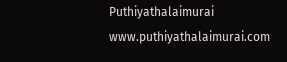Puthiyathalaimurai
www.puthiyathalaimurai.com